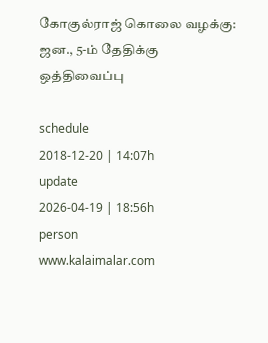கோகுல்ராஜ் கொலை வழக்கு: ஜன., 5-ம் தேதிக்கு ஒத்திவைப்பு

schedule
2018-12-20 | 14:07h
update
2026-04-19 | 18:56h
person
www.kalaimalar.com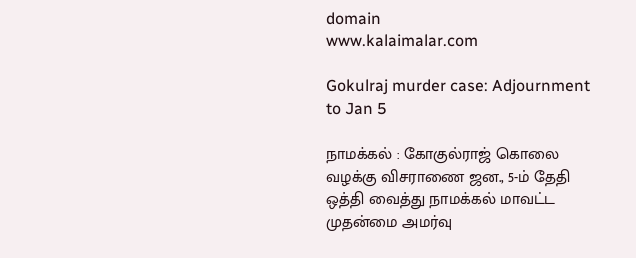domain
www.kalaimalar.com

Gokulraj murder case: Adjournment to Jan 5

நாமக்கல் : கோகுல்ராஜ் கொலை வழக்கு விசராணை ஜன., 5-ம் தேதி ஒத்தி வைத்து நாமக்கல் மாவட்ட முதன்மை அமர்வு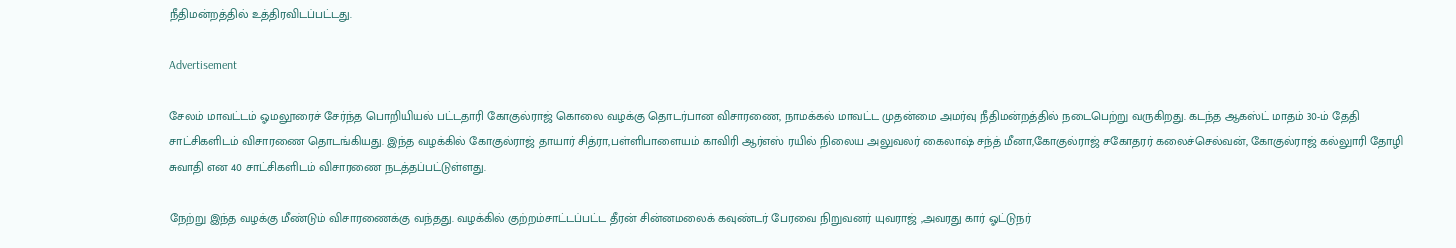நீதிமன்றத்தில் உத்திரவிடப்பட்டது.

Advertisement

சேலம் மாவட்டம் ஓமலூரைச் சேர்ந்த பொறியியல் பட்டதாரி கோகுல்ராஜ் கொலை வழக்கு தொடர்பான விசாரணை, நாமக்கல் மாவட்ட முதன்மை அமர்வு நீதிமன்றத்தில் நடைபெற்று வருகிறது. கடந்த ஆகஸ்ட் மாதம் 30-ம் தேதி சாட்சிகளிடம் விசாரணை தொடங்கியது. இந்த வழக்கில் கோகுல்ராஜ் தாயார் சித்ரா,பள்ளிபாளையம் காவிரி ஆர்எஸ் ரயில் நிலைய அலுவலர் கைலாஷ் சந்த் மீனா,கோகுல்ராஜ் சகோதரர் கலைச்செல்வன், கோகுல்ராஜ் கல்லுாரி தோழி சுவாதி என 40 சாட்சிகளிடம் விசாரணை நடத்தப்பட்டுள்ளது.

நேற்று இந்த வழக்கு மீண்டும் விசாரணைக்கு வந்தது. வழக்கில் குற்றம்சாட்டப்பட்ட தீரன் சின்னமலைக் கவுண்டர் பேரவை நிறுவனர் யுவராஜ் ,அவரது கார் ஓட்டுநர்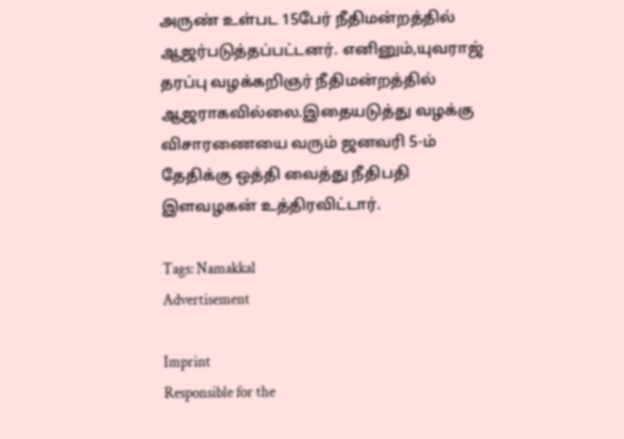அருண் உள்பட 15பேர் நீதிமன்றத்தில் ஆஜர்படுத்தப்பட்டனர். எனினும்,யுவராஜ் தரப்பு வழக்கறிஞர் நீதிமன்றத்தில் ஆஜராகவில்லை.இதையடுத்து வழக்கு விசாரணையை வரும் ஜனவரி 5-ம் தேதிக்கு ஒத்தி வைத்து நீதிபதி இளவழகன் உத்திரவிட்டார்.

Tags: Namakkal
Advertisement

Imprint
Responsible for the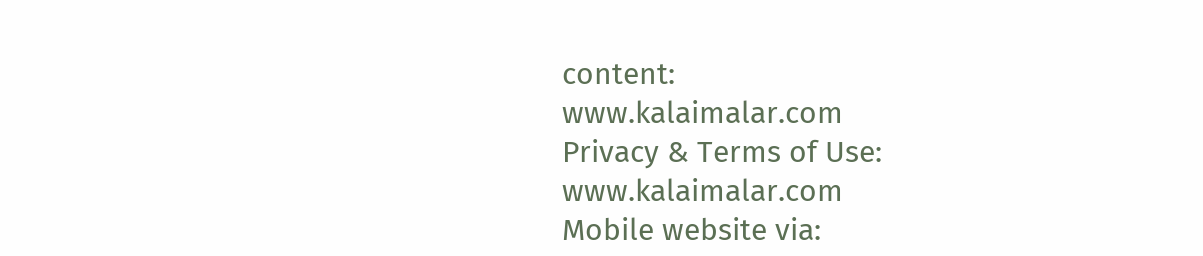content:
www.kalaimalar.com
Privacy & Terms of Use:
www.kalaimalar.com
Mobile website via: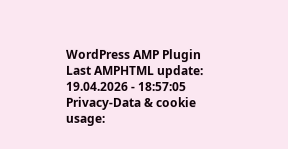WordPress AMP Plugin
Last AMPHTML update:
19.04.2026 - 18:57:05
Privacy-Data & cookie usage: